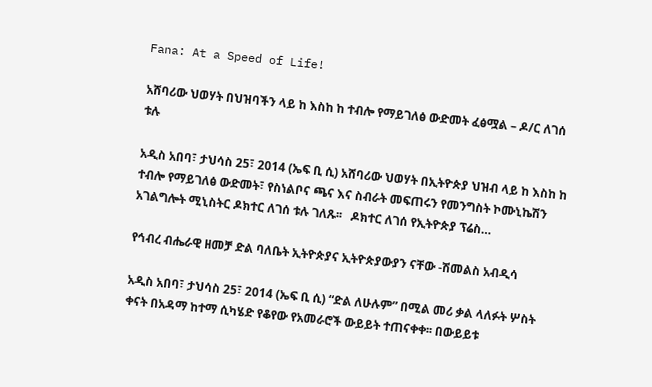Fana: At a Speed of Life!

አሸባሪው ህወሃት በህዝባችን ላይ ከ እስከ ከ ተብሎ የማይገለፅ ውድመት ፈፅሟል – ዶ/ር ለገሰ ቱሉ

አዲስ አበባ፣ ታህሳስ 25፣ 2014 (ኤፍ ቢ ሲ) አሸባሪው ህወሃት በኢትዮጵያ ህዝብ ላይ ከ እስከ ከ ተብሎ የማይገለፅ ውድመት፣ የስነልቦና ጫና እና ስብራት መፍጠሩን የመንግስት ኮሙኒኬሽን አገልግሎት ሚኒስትር ዶክተር ለገሰ ቱሉ ገለጹ፡፡   ዶክተር ለገሰ የኢትዮጵያ ፕሬስ…

የኅብረ ብሔራዊ ዘመቻ ድል ባለቤት ኢትዮጵያና ኢትዮጵያውያን ናቸው -ሽመልስ አብዲሳ

አዲስ አበባ፣ ታህሳስ 25፣ 2014 (ኤፍ ቢ ሲ) “ድል ለሁሉም” በሚል መሪ ቃል ላለፉት ሦስት ቀናት በአዳማ ከተማ ሲካሄድ የቆየው የአመራሮች ውይይት ተጠናቀቀ፡፡ በውይይቱ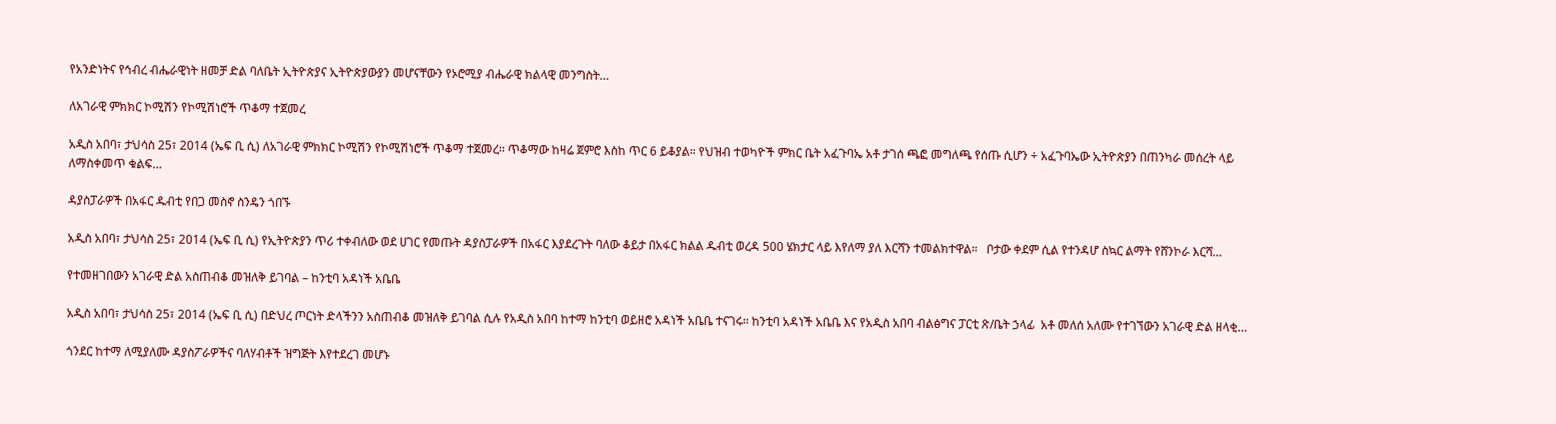የአንድነትና የኅብረ ብሔራዊነት ዘመቻ ድል ባለቤት ኢትዮጵያና ኢትዮጵያውያን መሆናቸውን የኦሮሚያ ብሔራዊ ክልላዊ መንግስት…

ለአገራዊ ምክክር ኮሚሽን የኮሚሽነሮች ጥቆማ ተጀመረ

አዲስ አበባ፣ ታህሳስ 25፣ 2014 (ኤፍ ቢ ሲ) ለአገራዊ ምክክር ኮሚሽን የኮሚሽነሮች ጥቆማ ተጀመረ፡፡ ጥቆማው ከዛሬ ጀምሮ እስከ ጥር 6 ይቆያል። የህዝብ ተወካዮች ምክር ቤት አፈጉባኤ አቶ ታገሰ ጫፎ መግለጫ የሰጡ ሲሆን ÷ አፈጉባኤው ኢትዮጵያን በጠንካራ መሰረት ላይ ለማስቀመጥ ቁልፍ…

ዳያስፓራዎች በአፋር ዱብቲ የበጋ መስኖ ስንዴን ጎበኙ

አዲስ አበባ፣ ታህሳስ 25፣ 2014 (ኤፍ ቢ ሲ) የኢትዮጵያን ጥሪ ተቀብለው ወደ ሀገር የመጡት ዳያስፓራዎች በአፋር እያደረጉት ባለው ቆይታ በአፋር ክልል ዱብቲ ወረዳ 500 ሄክታር ላይ እየለማ ያለ እርሻን ተመልክተዋል።   ቦታው ቀደም ሲል የተንዳሆ ስኳር ልማት የሸንኮራ እርሻ…

የተመዘገበውን አገራዊ ድል አስጠብቆ መዝለቅ ይገባል – ከንቲባ አዳነች አቤቤ

አዲስ አበባ፣ ታህሳስ 25፣ 2014 (ኤፍ ቢ ሲ) በድህረ ጦርነት ድላችንን አስጠብቆ መዝለቅ ይገባል ሲሉ የአዲስ አበባ ከተማ ከንቲባ ወይዘሮ አዳነች አቤቤ ተናገሩ፡፡ ከንቲባ አዳነች አቤቤ እና የአዲስ አበባ ብልፅግና ፓርቲ ጽ/ቤት ኃላፊ  አቶ መለሰ አለሙ የተገኘውን አገራዊ ድል ዘላቂ…

ጎንደር ከተማ ለሚያለሙ ዳያስፖራዎችና ባለሃብቶች ዝግጅት እየተደረገ መሆኑ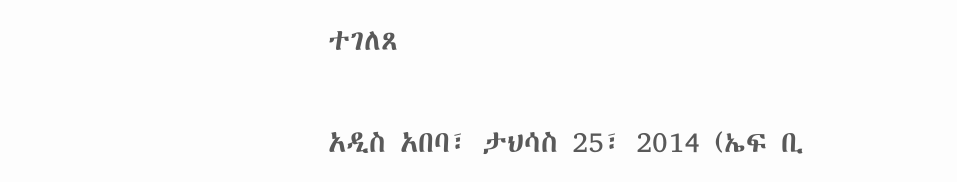ተገለጸ

አዲስ አበባ፣ ታህሳስ 25፣ 2014 (ኤፍ ቢ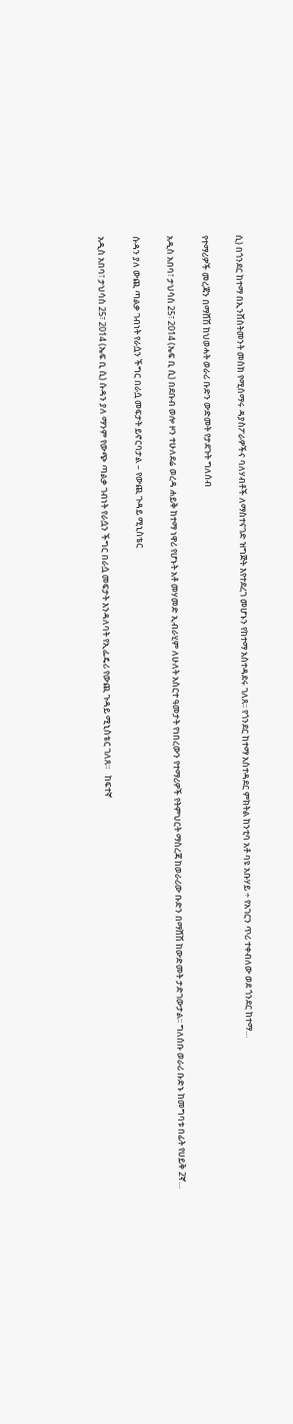ሲ) በጎንደር ከተማ በኢንሸስትመንት መስክ የሚሰማሩ ዳያስፖራዎችና ባለሃብቶች ለማስተናገድ ዝግጅት እየተደረገ መሆኑን የከተማ አስተዳደሩ ገለጸ፡፡ የጎንደር ከተማ አስተዳደር ምክትል ከንቲባ አቶ ባዩ አቡሃይ ÷ የአገርን ጥሪ ተቀብለው ወደ ጎንደር ከተማ…

የተማሪዎች መረጃን በማሸሽ ከህወሓት ወራሪ ቡድን ውድመት የታደጉት ግለሰብ

አዲስ አበባ፣ ታህሳስ 25፣ 2014 (ኤፍ ቢ ሲ) በደቡብ ወሎ ዞን ተሁለደሬ ወረዳ ሐይቅ ከተማ ነዋሪ የሆኑት አቶ መሃመድ ኢብራሂም ለሁለት አስርተ ዓመታት የነበረውን የተማሪዎች የትምህርት ማስረጃ ከወራሪው ቡድን በማሸሽ ከውድመት ታድገውታል፡፡ ግለሰቡ ወራሪ ቡድኑ ከመግባቱ በፊት የሀይቅ 2ኛ…

ሱዳን ያለ ውጪ ጣልቃ ገብነት የራሷን ችግር በራሷ መፍታት ይኖርባታል – የውጪ ጉዳይ ሚኒስቴር

አዲስ አበባ፣ ታህሳስ 25፣ 2014 (ኤፍ ቢ ሲ) ሱዳን ያለ ማንም የውጭ ጣልቃ ገብነት የራሷን ችግር በራሷ መፍታት እንዳለባት የኢፌዴሪ የውጪ ጉዳይ ሚኒስቴር ገለጸ።   ከፍተኛ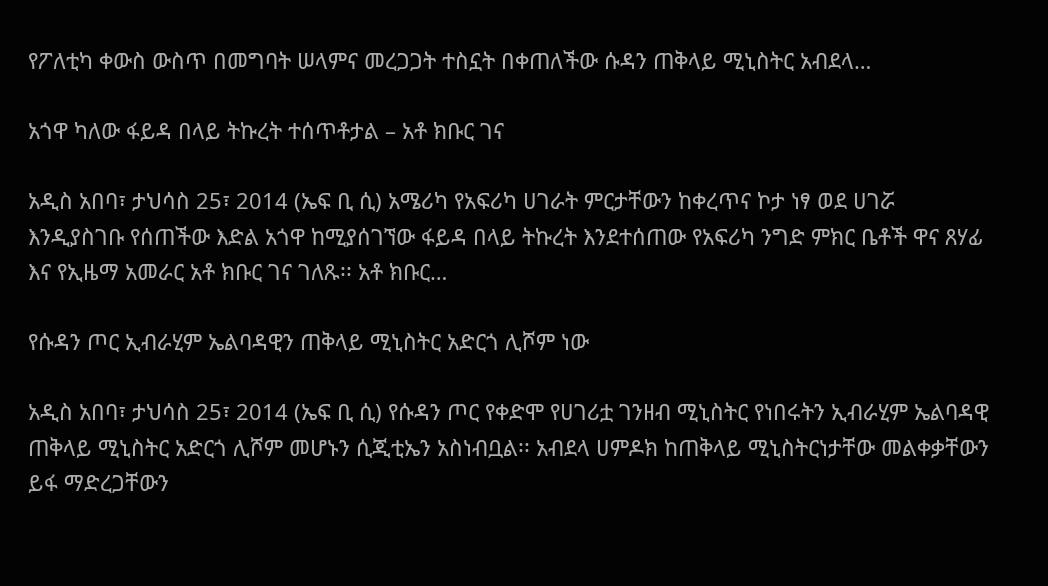የፖለቲካ ቀውስ ውስጥ በመግባት ሠላምና መረጋጋት ተስኗት በቀጠለችው ሱዳን ጠቅላይ ሚኒስትር አብደላ…

አጎዋ ካለው ፋይዳ በላይ ትኩረት ተሰጥቶታል – አቶ ክቡር ገና

አዲስ አበባ፣ ታህሳስ 25፣ 2014 (ኤፍ ቢ ሲ) አሜሪካ የአፍሪካ ሀገራት ምርታቸውን ከቀረጥና ኮታ ነፃ ወደ ሀገሯ እንዲያስገቡ የሰጠችው እድል አጎዋ ከሚያሰገኘው ፋይዳ በላይ ትኩረት እንደተሰጠው የአፍሪካ ንግድ ምክር ቤቶች ዋና ጸሃፊ እና የኢዜማ አመራር አቶ ክቡር ገና ገለጹ፡፡ አቶ ክቡር…

የሱዳን ጦር ኢብራሂም ኤልባዳዊን ጠቅላይ ሚኒስትር አድርጎ ሊሾም ነው

አዲስ አበባ፣ ታህሳስ 25፣ 2014 (ኤፍ ቢ ሲ) የሱዳን ጦር የቀድሞ የሀገሪቷ ገንዘብ ሚኒስትር የነበሩትን ኢብራሂም ኤልባዳዊ ጠቅላይ ሚኒስትር አድርጎ ሊሾም መሆኑን ሲጂቲኤን አስነብቧል፡፡ አብደላ ሀምዶክ ከጠቅላይ ሚኒስትርነታቸው መልቀቃቸውን ይፋ ማድረጋቸውን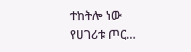ተከትሎ ነው የሀገሪቱ ጦር…